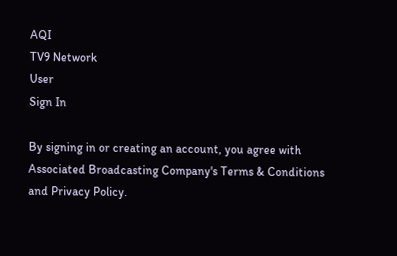AQI
TV9 Network
User
Sign In

By signing in or creating an account, you agree with Associated Broadcasting Company's Terms & Conditions and Privacy Policy.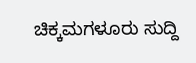ಚಿಕ್ಕಮಗಳೂರು ಸುದ್ದಿ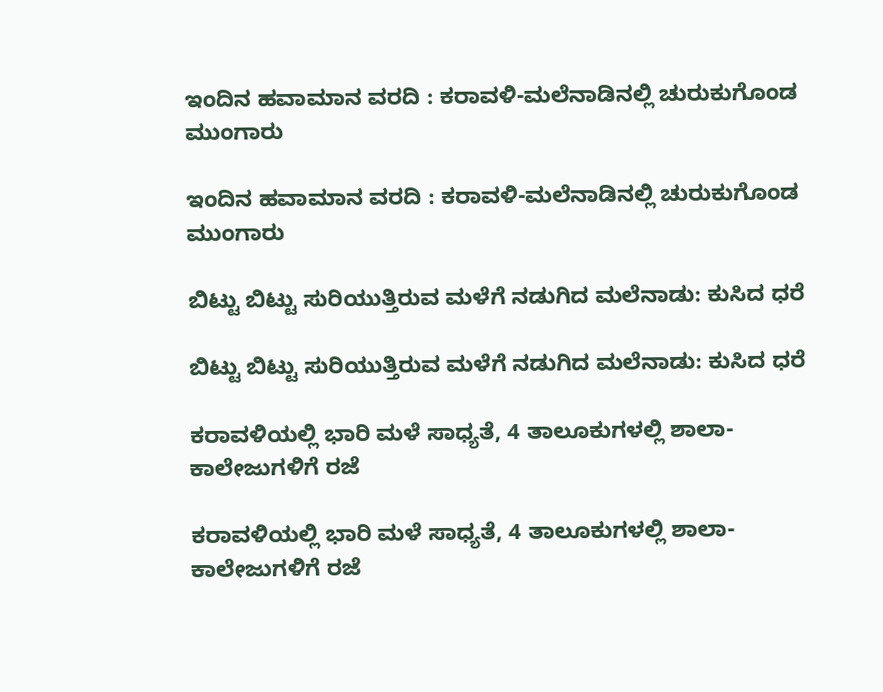ಇಂದಿನ ಹವಾಮಾನ ವರದಿ : ಕರಾವಳಿ-ಮಲೆನಾಡಿನಲ್ಲಿ ಚುರುಕುಗೊಂಡ ಮುಂಗಾರು

ಇಂದಿನ ಹವಾಮಾನ ವರದಿ : ಕರಾವಳಿ-ಮಲೆನಾಡಿನಲ್ಲಿ ಚುರುಕುಗೊಂಡ ಮುಂಗಾರು

ಬಿಟ್ಟು ಬಿಟ್ಟು ಸುರಿಯುತ್ತಿರುವ ಮಳೆಗೆ ನಡುಗಿದ ಮಲೆನಾಡು: ಕುಸಿದ ಧರೆ

ಬಿಟ್ಟು ಬಿಟ್ಟು ಸುರಿಯುತ್ತಿರುವ ಮಳೆಗೆ ನಡುಗಿದ ಮಲೆನಾಡು: ಕುಸಿದ ಧರೆ

ಕರಾವಳಿಯಲ್ಲಿ ಭಾರಿ ಮಳೆ ಸಾಧ್ಯತೆ, 4 ತಾಲೂಕುಗಳಲ್ಲಿ ಶಾಲಾ-ಕಾಲೇಜುಗಳಿಗೆ ರಜೆ

ಕರಾವಳಿಯಲ್ಲಿ ಭಾರಿ ಮಳೆ ಸಾಧ್ಯತೆ, 4 ತಾಲೂಕುಗಳಲ್ಲಿ ಶಾಲಾ-ಕಾಲೇಜುಗಳಿಗೆ ರಜೆ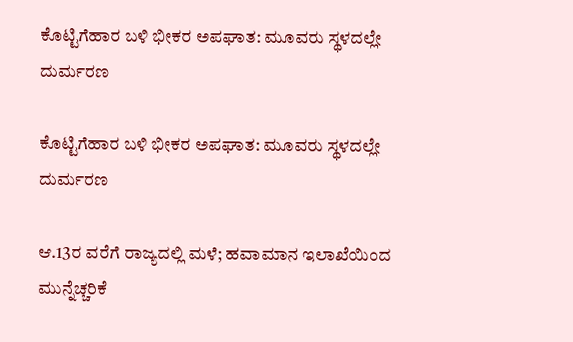ಕೊಟ್ಟಿಗೆಹಾರ ಬಳಿ ಭೀಕರ ಅಪಘಾತ: ಮೂವರು ಸ್ಥಳದಲ್ಲೇ ದುರ್ಮರಣ

ಕೊಟ್ಟಿಗೆಹಾರ ಬಳಿ ಭೀಕರ ಅಪಘಾತ: ಮೂವರು ಸ್ಥಳದಲ್ಲೇ ದುರ್ಮರಣ

ಆ.13ರ ವರೆಗೆ ರಾಜ್ಯದಲ್ಲಿ ಮಳೆ; ಹವಾಮಾನ ಇಲಾಖೆಯಿಂದ ಮುನ್ನೆಚ್ಚರಿಕೆ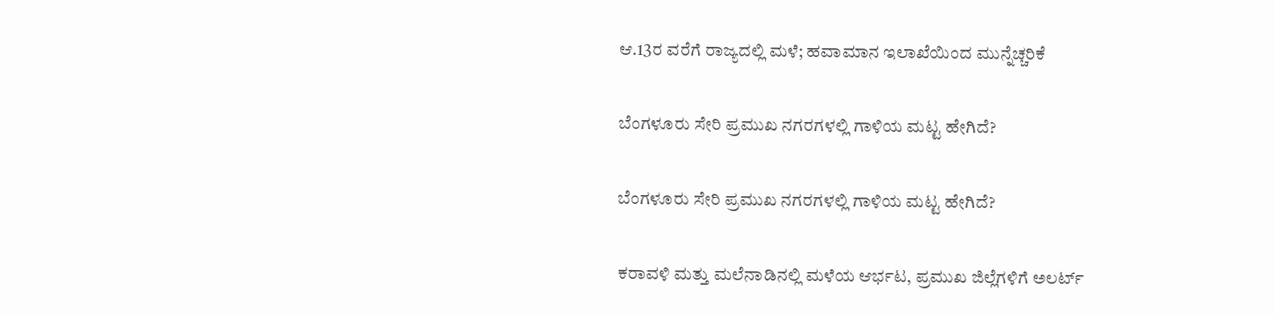ಆ.13ರ ವರೆಗೆ ರಾಜ್ಯದಲ್ಲಿ ಮಳೆ; ಹವಾಮಾನ ಇಲಾಖೆಯಿಂದ ಮುನ್ನೆಚ್ಚರಿಕೆ

ಬೆಂಗಳೂರು ಸೇರಿ ಪ್ರಮುಖ ನಗರಗಳಲ್ಲಿ ಗಾಳಿಯ ಮಟ್ಟ ಹೇಗಿದೆ?

ಬೆಂಗಳೂರು ಸೇರಿ ಪ್ರಮುಖ ನಗರಗಳಲ್ಲಿ ಗಾಳಿಯ ಮಟ್ಟ ಹೇಗಿದೆ?

ಕರಾವಳಿ ಮತ್ತು ಮಲೆನಾಡಿನಲ್ಲಿ ಮಳೆಯ ಆರ್ಭಟ, ಪ್ರಮುಖ ಜಿಲ್ಲೆಗಳಿಗೆ ಅಲರ್ಟ್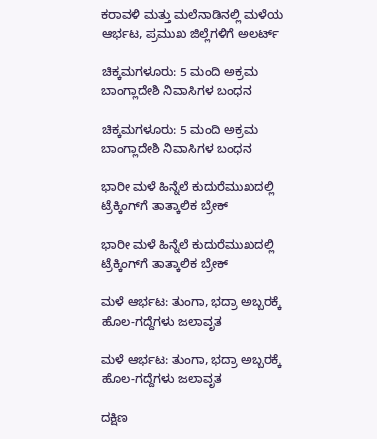ಕರಾವಳಿ ಮತ್ತು ಮಲೆನಾಡಿನಲ್ಲಿ ಮಳೆಯ ಆರ್ಭಟ, ಪ್ರಮುಖ ಜಿಲ್ಲೆಗಳಿಗೆ ಅಲರ್ಟ್

ಚಿಕ್ಕಮಗಳೂರು: 5 ಮಂದಿ ಅಕ್ರಮ ಬಾಂಗ್ಲಾದೇಶಿ ನಿವಾಸಿಗಳ ಬಂಧನ

ಚಿಕ್ಕಮಗಳೂರು: 5 ಮಂದಿ ಅಕ್ರಮ ಬಾಂಗ್ಲಾದೇಶಿ ನಿವಾಸಿಗಳ ಬಂಧನ

ಭಾರೀ ಮಳೆ ಹಿನ್ನೆಲೆ ಕುದುರೆಮುಖದಲ್ಲಿ ಟ್ರೆಕ್ಕಿಂಗ್‌ಗೆ ತಾತ್ಕಾಲಿಕ ಬ್ರೇಕ್

ಭಾರೀ ಮಳೆ ಹಿನ್ನೆಲೆ ಕುದುರೆಮುಖದಲ್ಲಿ ಟ್ರೆಕ್ಕಿಂಗ್‌ಗೆ ತಾತ್ಕಾಲಿಕ ಬ್ರೇಕ್

ಮಳೆ ಆರ್ಭಟ: ತುಂಗಾ, ಭದ್ರಾ ಅಬ್ಬರಕ್ಕೆ ಹೊಲ-ಗದ್ದೆಗಳು ಜಲಾವೃತ

ಮಳೆ ಆರ್ಭಟ: ತುಂಗಾ, ಭದ್ರಾ ಅಬ್ಬರಕ್ಕೆ ಹೊಲ-ಗದ್ದೆಗಳು ಜಲಾವೃತ

ದಕ್ಷಿಣ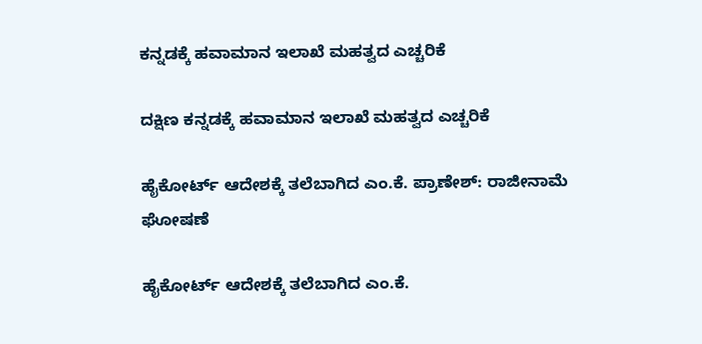ಕನ್ನಡಕ್ಕೆ ಹವಾಮಾನ ಇಲಾಖೆ ಮಹತ್ವದ ಎಚ್ಚರಿಕೆ

ದಕ್ಷಿಣ ಕನ್ನಡಕ್ಕೆ ಹವಾಮಾನ ಇಲಾಖೆ ಮಹತ್ವದ ಎಚ್ಚರಿಕೆ

ಹೈಕೋರ್ಟ್ ಆದೇಶಕ್ಕೆ ತಲೆಬಾಗಿದ ಎಂ.ಕೆ. ಪ್ರಾಣೇಶ್: ರಾಜೀನಾಮೆ ಘೋಷಣೆ

ಹೈಕೋರ್ಟ್ ಆದೇಶಕ್ಕೆ ತಲೆಬಾಗಿದ ಎಂ.ಕೆ.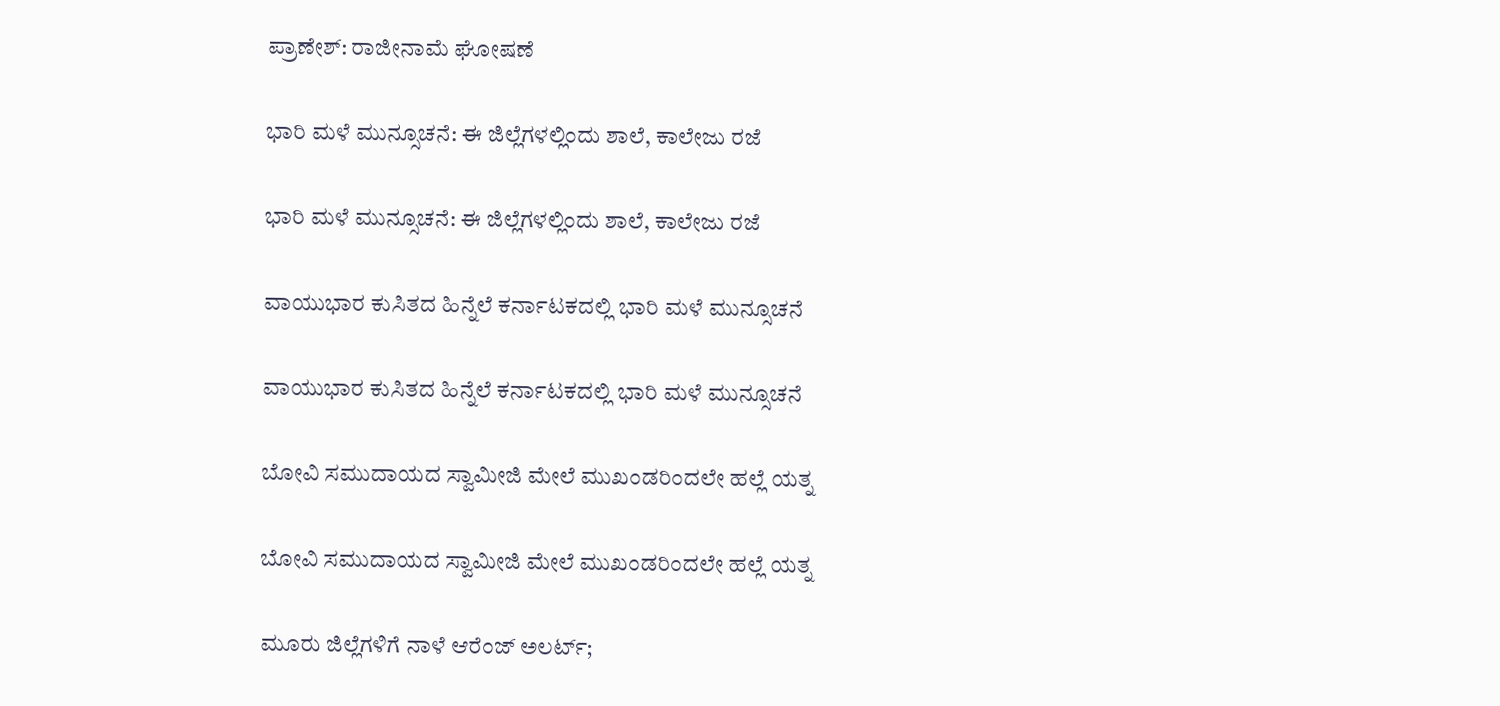ಪ್ರಾಣೇಶ್: ರಾಜೀನಾಮೆ ಘೋಷಣೆ

ಭಾರಿ ಮಳೆ ಮುನ್ಸೂಚನೆ: ಈ ಜಿಲ್ಲೆಗಳಲ್ಲಿಂದು ಶಾಲೆ, ಕಾಲೇಜು ರಜೆ

ಭಾರಿ ಮಳೆ ಮುನ್ಸೂಚನೆ: ಈ ಜಿಲ್ಲೆಗಳಲ್ಲಿಂದು ಶಾಲೆ, ಕಾಲೇಜು ರಜೆ

ವಾಯುಭಾರ ಕುಸಿತದ ಹಿನ್ನೆಲೆ ಕರ್ನಾಟಕದಲ್ಲಿ ಭಾರಿ ಮಳೆ ಮುನ್ಸೂಚನೆ

ವಾಯುಭಾರ ಕುಸಿತದ ಹಿನ್ನೆಲೆ ಕರ್ನಾಟಕದಲ್ಲಿ ಭಾರಿ ಮಳೆ ಮುನ್ಸೂಚನೆ

ಬೋವಿ ಸಮುದಾಯದ ಸ್ವಾಮೀಜಿ ಮೇಲೆ ಮುಖಂಡರಿಂದಲೇ ಹಲ್ಲೆ ಯತ್ನ

ಬೋವಿ ಸಮುದಾಯದ ಸ್ವಾಮೀಜಿ ಮೇಲೆ ಮುಖಂಡರಿಂದಲೇ ಹಲ್ಲೆ ಯತ್ನ

ಮೂರು ಜಿಲ್ಲೆಗಳಿಗೆ ನಾಳೆ ಆರೆಂಜ್ ಅಲರ್ಟ್;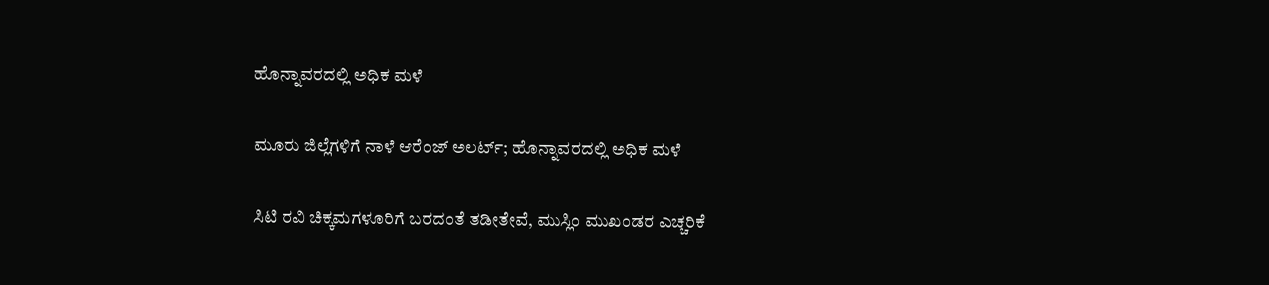ಹೊನ್ನಾವರದಲ್ಲಿ ಅಧಿಕ ಮಳೆ

ಮೂರು ಜಿಲ್ಲೆಗಳಿಗೆ ನಾಳೆ ಆರೆಂಜ್ ಅಲರ್ಟ್; ಹೊನ್ನಾವರದಲ್ಲಿ ಅಧಿಕ ಮಳೆ

ಸಿಟಿ ರವಿ ಚಿಕ್ಕಮಗಳೂರಿಗೆ ಬರದಂತೆ ತಡೀತೇವೆ, ಮುಸ್ಲಿಂ ಮುಖಂಡರ ಎಚ್ಚರಿಕೆ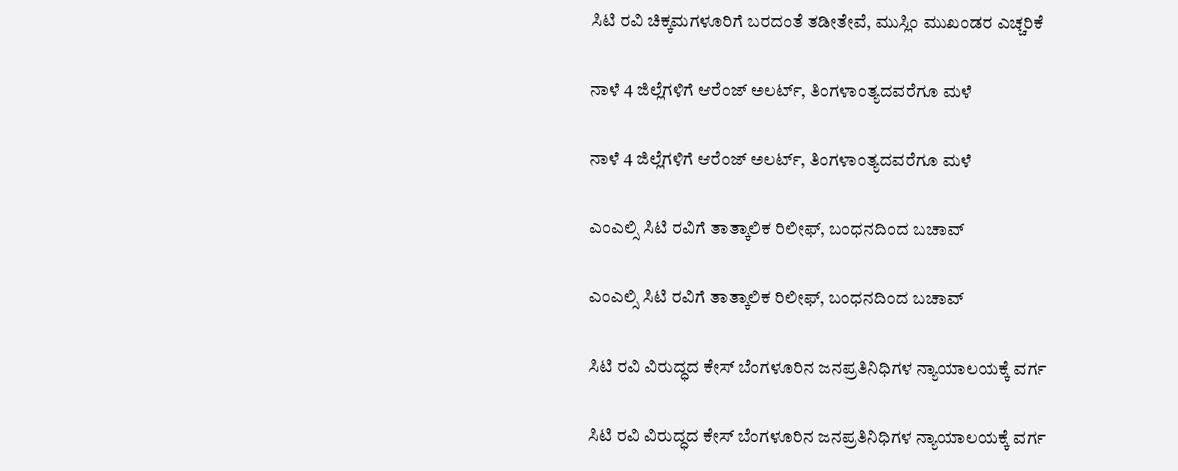ಸಿಟಿ ರವಿ ಚಿಕ್ಕಮಗಳೂರಿಗೆ ಬರದಂತೆ ತಡೀತೇವೆ, ಮುಸ್ಲಿಂ ಮುಖಂಡರ ಎಚ್ಚರಿಕೆ

ನಾಳೆ 4 ಜಿಲ್ಲೆಗಳಿಗೆ ಆರೆಂಜ್ ಅಲರ್ಟ್, ತಿಂಗಳಾಂತ್ಯದವರೆಗೂ ಮಳೆ

ನಾಳೆ 4 ಜಿಲ್ಲೆಗಳಿಗೆ ಆರೆಂಜ್ ಅಲರ್ಟ್, ತಿಂಗಳಾಂತ್ಯದವರೆಗೂ ಮಳೆ

ಎಂಎಲ್ಸಿ ಸಿಟಿ ರವಿಗೆ ತಾತ್ಕಾಲಿಕ ರಿಲೀಫ್, ಬಂಧನದಿಂದ ಬಚಾವ್

ಎಂಎಲ್ಸಿ ಸಿಟಿ ರವಿಗೆ ತಾತ್ಕಾಲಿಕ ರಿಲೀಫ್, ಬಂಧನದಿಂದ ಬಚಾವ್

ಸಿಟಿ ರವಿ ವಿರುದ್ಧದ ಕೇಸ್ ಬೆಂಗಳೂರಿನ ಜನಪ್ರತಿನಿಧಿಗಳ ನ್ಯಾಯಾಲಯಕ್ಕೆ ವರ್ಗ

ಸಿಟಿ ರವಿ ವಿರುದ್ಧದ ಕೇಸ್ ಬೆಂಗಳೂರಿನ ಜನಪ್ರತಿನಿಧಿಗಳ ನ್ಯಾಯಾಲಯಕ್ಕೆ ವರ್ಗ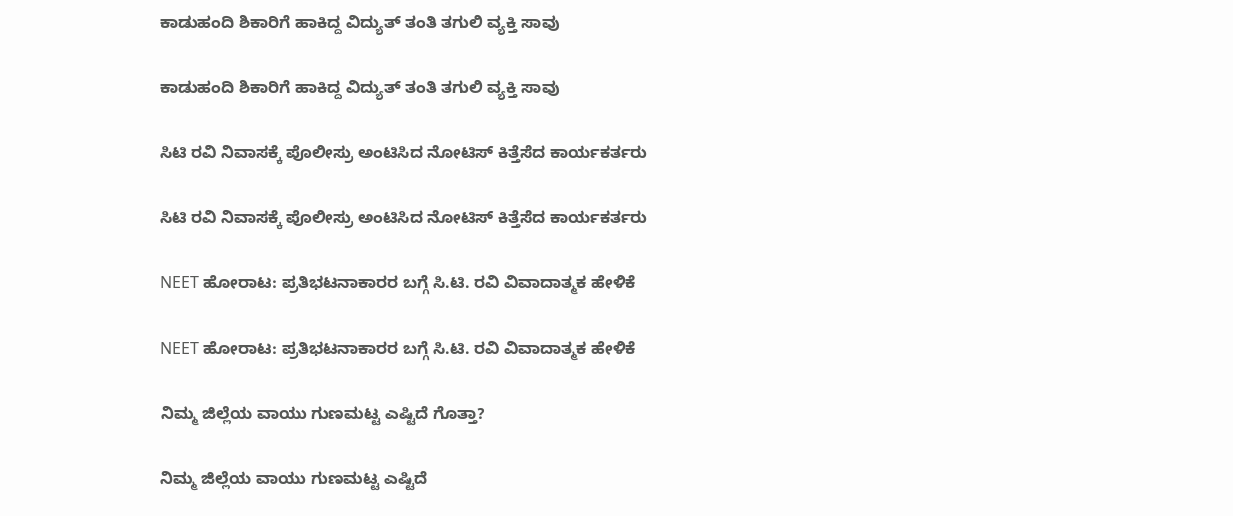ಕಾಡುಹಂದಿ ಶಿಕಾರಿಗೆ ಹಾಕಿದ್ದ ವಿದ್ಯುತ್ ತಂತಿ ತಗುಲಿ ವ್ಯಕ್ತಿ ಸಾವು

ಕಾಡುಹಂದಿ ಶಿಕಾರಿಗೆ ಹಾಕಿದ್ದ ವಿದ್ಯುತ್ ತಂತಿ ತಗುಲಿ ವ್ಯಕ್ತಿ ಸಾವು

ಸಿಟಿ ರವಿ ನಿವಾಸಕ್ಕೆ ಪೊಲೀಸ್ರು ಅಂಟಿಸಿದ ನೋಟಿಸ್ ಕಿತ್ತೆಸೆದ ಕಾರ್ಯಕರ್ತರು

ಸಿಟಿ ರವಿ ನಿವಾಸಕ್ಕೆ ಪೊಲೀಸ್ರು ಅಂಟಿಸಿದ ನೋಟಿಸ್ ಕಿತ್ತೆಸೆದ ಕಾರ್ಯಕರ್ತರು

NEET ಹೋರಾಟ: ಪ್ರತಿಭಟನಾಕಾರರ ಬಗ್ಗೆ ಸಿ.ಟಿ. ರವಿ ವಿವಾದಾತ್ಮಕ ಹೇಳಿಕೆ

NEET ಹೋರಾಟ: ಪ್ರತಿಭಟನಾಕಾರರ ಬಗ್ಗೆ ಸಿ.ಟಿ. ರವಿ ವಿವಾದಾತ್ಮಕ ಹೇಳಿಕೆ

ನಿಮ್ಮ ಜಿಲ್ಲೆಯ ವಾಯು ಗುಣಮಟ್ಟ ಎಷ್ಟಿದೆ ಗೊತ್ತಾ?

ನಿಮ್ಮ ಜಿಲ್ಲೆಯ ವಾಯು ಗುಣಮಟ್ಟ ಎಷ್ಟಿದೆ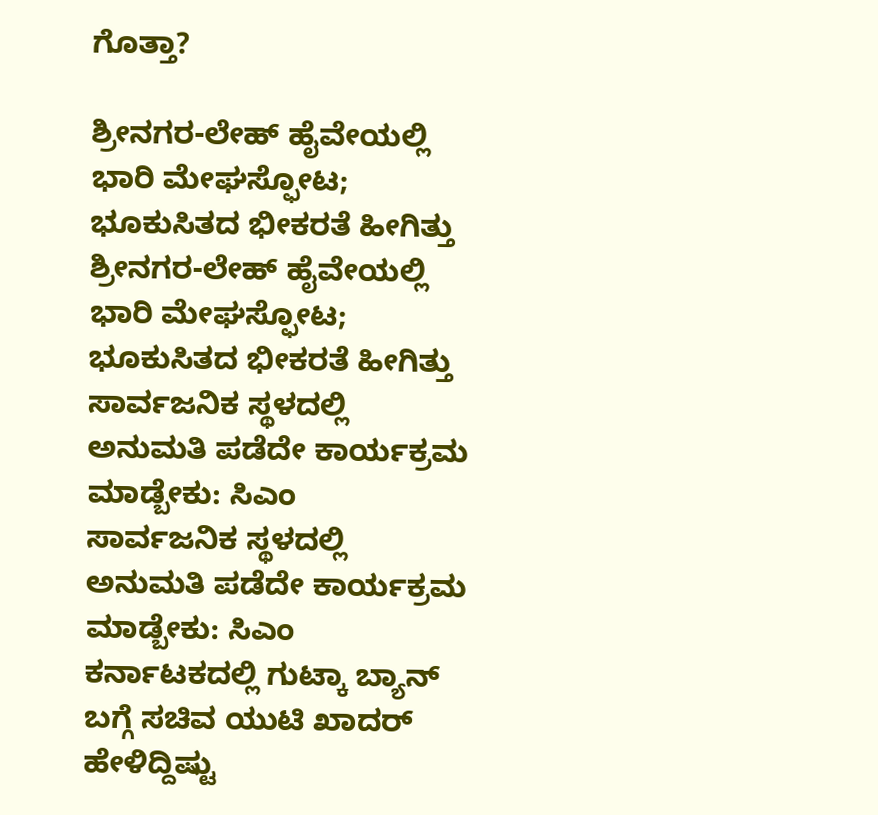ಗೊತ್ತಾ?

ಶ್ರೀನಗರ-ಲೇಹ್ ಹೈವೇಯಲ್ಲಿ ಭಾರಿ ಮೇಘಸ್ಫೋಟ; ಭೂಕುಸಿತದ ಭೀಕರತೆ ಹೀಗಿತ್ತು
ಶ್ರೀನಗರ-ಲೇಹ್ ಹೈವೇಯಲ್ಲಿ ಭಾರಿ ಮೇಘಸ್ಫೋಟ; ಭೂಕುಸಿತದ ಭೀಕರತೆ ಹೀಗಿತ್ತು
ಸಾರ್ವಜನಿಕ ಸ್ಥಳದಲ್ಲಿ ಅನುಮತಿ ಪಡೆದೇ ಕಾರ್ಯಕ್ರಮ ಮಾಡ್ಬೇಕು: ಸಿಎಂ
ಸಾರ್ವಜನಿಕ ಸ್ಥಳದಲ್ಲಿ ಅನುಮತಿ ಪಡೆದೇ ಕಾರ್ಯಕ್ರಮ ಮಾಡ್ಬೇಕು: ಸಿಎಂ
ಕರ್ನಾಟಕದಲ್ಲಿ ಗುಟ್ಕಾ ಬ್ಯಾನ್ ಬಗ್ಗೆ ಸಚಿವ ಯುಟಿ ಖಾದರ್ ಹೇಳಿದ್ದಿಷ್ಟು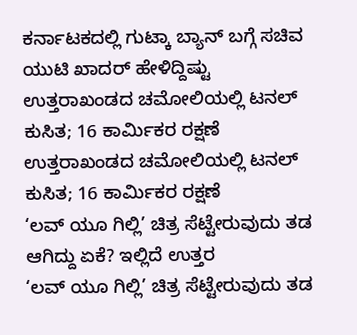ಕರ್ನಾಟಕದಲ್ಲಿ ಗುಟ್ಕಾ ಬ್ಯಾನ್ ಬಗ್ಗೆ ಸಚಿವ ಯುಟಿ ಖಾದರ್ ಹೇಳಿದ್ದಿಷ್ಟು
ಉತ್ತರಾಖಂಡದ ಚಮೋಲಿಯಲ್ಲಿ ಟನಲ್ ಕುಸಿತ; 16 ಕಾರ್ಮಿಕರ ರಕ್ಷಣೆ
ಉತ್ತರಾಖಂಡದ ಚಮೋಲಿಯಲ್ಲಿ ಟನಲ್ ಕುಸಿತ; 16 ಕಾರ್ಮಿಕರ ರಕ್ಷಣೆ
‘ಲವ್ ಯೂ ಗಿಲ್ಲಿ’ ಚಿತ್ರ ಸೆಟ್ಟೇರುವುದು ತಡ ಆಗಿದ್ದು ಏಕೆ? ಇಲ್ಲಿದೆ ಉತ್ತರ
‘ಲವ್ ಯೂ ಗಿಲ್ಲಿ’ ಚಿತ್ರ ಸೆಟ್ಟೇರುವುದು ತಡ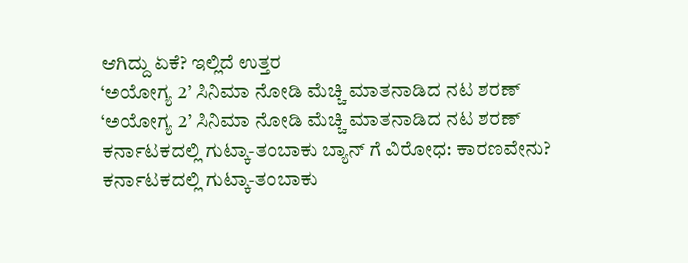ಆಗಿದ್ದು ಏಕೆ? ಇಲ್ಲಿದೆ ಉತ್ತರ
‘ಅಯೋಗ್ಯ 2’ ಸಿನಿಮಾ ನೋಡಿ ಮೆಚ್ಚಿ ಮಾತನಾಡಿದ ನಟ ಶರಣ್
‘ಅಯೋಗ್ಯ 2’ ಸಿನಿಮಾ ನೋಡಿ ಮೆಚ್ಚಿ ಮಾತನಾಡಿದ ನಟ ಶರಣ್
ಕರ್ನಾಟಕದಲ್ಲಿ ಗುಟ್ಕಾ-ತಂಬಾಕು ಬ್ಯಾನ್ ಗೆ ವಿರೋಧ: ಕಾರಣವೇನು?
ಕರ್ನಾಟಕದಲ್ಲಿ ಗುಟ್ಕಾ-ತಂಬಾಕು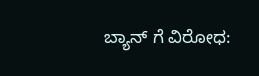ಬ್ಯಾನ್ ಗೆ ವಿರೋಧ: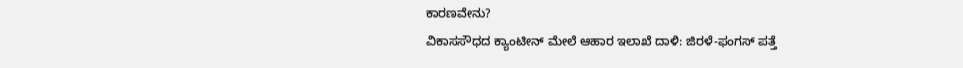ಕಾರಣವೇನು?
ವಿಕಾಸಸೌಧದ ಕ್ಯಾಂಟೀನ್ ಮೇಲೆ ಆಹಾರ ಇಲಾಖೆ ದಾಳಿ: ಜಿರಳೆ-ಫಂಗಸ್ ಪತ್ತೆ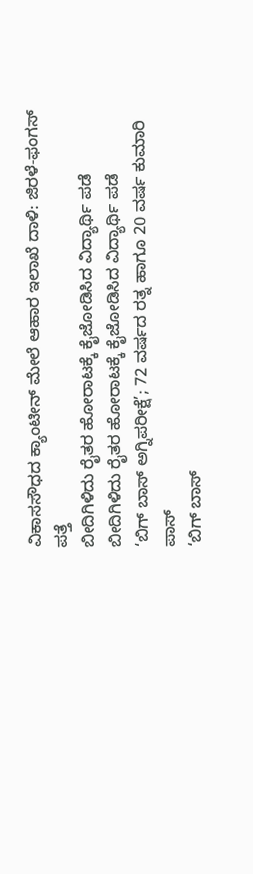ವಿಕಾಸಸೌಧದ ಕ್ಯಾಂಟೀನ್ ಮೇಲೆ ಆಹಾರ ಇಲಾಖೆ ದಾಳಿ: ಜಿರಳೆ-ಫಂಗಸ್ ಪತ್ತೆ
ಬೀದಿಗಿಳಿದು ರೈತರ ಹೋರಾಟಕ್ಕೆ ಕೈಜೋಡಿಸಿದ ವಿದ್ಯಾರ್ಥಿ ಪಡೆ
ಬೀದಿಗಿಳಿದು ರೈತರ ಹೋರಾಟಕ್ಕೆ ಕೈಜೋಡಿಸಿದ ವಿದ್ಯಾರ್ಥಿ ಪಡೆ
‘ಬಿಗ್ ಬಾಸ್ ಅಗ್ನಿಪರೀಕ್ಷೆ’; 72 ವರ್ಷದ ರತ್ನ ಹಾಗೂ 20 ವರ್ಷ ಕುಮಾರಿ ಪಾಸ್
‘ಬಿಗ್ ಬಾಸ್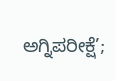ಅಗ್ನಿಪರೀಕ್ಷೆ’;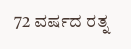72 ವರ್ಷದ ರತ್ನ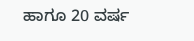ಹಾಗೂ 20 ವರ್ಷ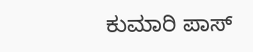ಕುಮಾರಿ ಪಾಸ್